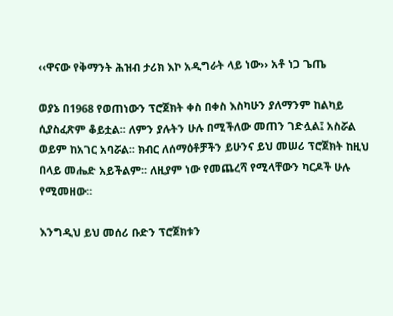‹‹ዋናው የቅማንት ሕዝብ ታሪክ እኮ አዲግራት ላይ ነው›› አቶ ነጋ ጌጤ

ወያኔ በ1968 የወጠነውን ፕሮጀክት ቀስ በቀስ እስካሁን ያለማንም ከልካይ ሲያስፈጽም ቆይቷል፡፡ ለምን ያሉትን ሁሉ በሚችለው መጠን ገድሏል፤ አስሯል ወይም ከአገር አባሯል፡፡ ክብር ለሰማዕቶቻችን ይሁንና ይህ መሠሪ ፕሮጀክት ከዚህ በላይ መሔድ አይችልም፡፡ ለዚያም ነው የመጨረሻ የሚላቸውን ካርዶች ሁሉ የሚመዘው፡፡

እንግዲህ ይህ መሰሪ ቡድን ፕሮጀክቱን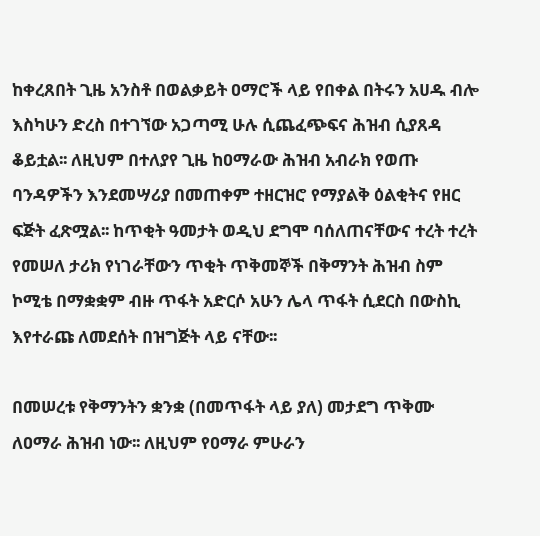ከቀረጸበት ጊዜ አንስቶ በወልቃይት ዐማሮች ላይ የበቀል በትሩን አሀዱ ብሎ እስካሁን ድረስ በተገኘው አጋጣሚ ሁሉ ሲጨፈጭፍና ሕዝብ ሲያጸዳ ቆይቷል፡፡ ለዚህም በተለያየ ጊዜ ከዐማራው ሕዝብ አብራክ የወጡ ባንዳዎችን እንደመሣሪያ በመጠቀም ተዘርዝሮ የማያልቅ ዕልቂትና የዘር ፍጅት ፈጽሟል፡፡ ከጥቂት ዓመታት ወዲህ ደግሞ ባሰለጠናቸውና ተረት ተረት የመሠለ ታሪክ የነገራቸውን ጥቂት ጥቅመኞች በቅማንት ሕዝብ ስም ኮሚቴ በማቋቋም ብዙ ጥፋት አድርሶ አሁን ሌላ ጥፋት ሲደርስ በውስኪ እየተራጩ ለመደሰት በዝግጅት ላይ ናቸው፡፡

በመሠረቱ የቅማንትን ቋንቋ (በመጥፋት ላይ ያለ) መታደግ ጥቅሙ ለዐማራ ሕዝብ ነው፡፡ ለዚህም የዐማራ ምሁራን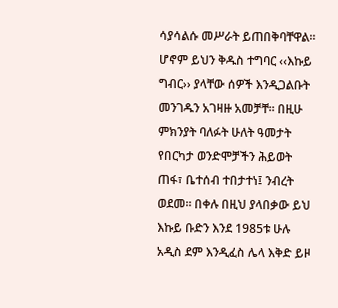ሳያሳልሱ መሥራት ይጠበቅባቸዋል፡፡ ሆኖም ይህን ቅዱስ ተግባር ‹‹እኩይ ግብር›› ያላቸው ሰዎች እንዲጋልቡት መንገዱን አገዛዙ አመቻቸ፡፡ በዚሁ ምክንያት ባለፉት ሁለት ዓመታት የበርካታ ወንድሞቻችን ሕይወት ጠፋ፣ ቤተሰብ ተበታተነ፤ ንብረት ወደመ፡፡ በቀሉ በዚህ ያላበቃው ይህ እኩይ ቡድን እንደ 1985ቱ ሁሉ አዲስ ደም እንዲፈስ ሌላ እቅድ ይዞ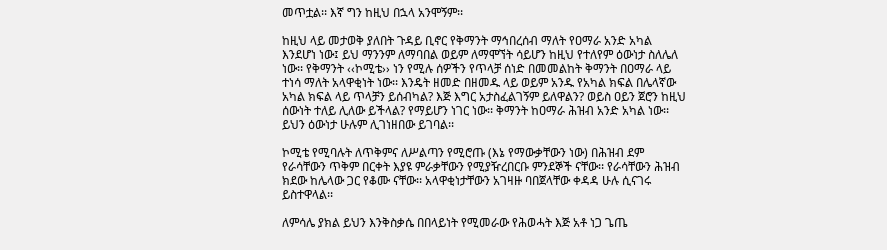መጥቷል፡፡ እኛ ግን ከዚህ በኋላ አንሞኝም፡፡

ከዚህ ላይ መታወቅ ያለበት ጉዳይ ቢኖር የቅማንት ማኅበረሰብ ማለት የዐማራ አንድ አካል እንደሆነ ነው፤ ይህ ማንንም ለማባበል ወይም ለማሞኘት ሳይሆን ከዚህ የተለየም ዕውነታ ስለሌለ ነው፡፡ የቅማንት ‹‹ኮሚቴ›› ነን የሚሉ ሰዎችን የጥላቻ ሰነድ በመመልከት ቅማንት በዐማራ ላይ ተነሳ ማለት አላዋቂነት ነው፡፡ እንዴት ዘመድ በዘመዱ ላይ ወይም አንዱ የአካል ክፍል በሌላኛው አካል ክፍል ላይ ጥላቻን ይሰብካል? እጅ እግር አታስፈልገኝም ይለዋልን? ወይስ ዐይን ጀሮን ከዚህ ሰውነት ተለይ ሊለው ይችላል? የማይሆን ነገር ነው፡፡ ቅማንት ከዐማራ ሕዝብ አንድ አካል ነው፡፡ ይህን ዕውነታ ሁሉም ሊገነዘበው ይገባል፡፡

ኮሚቴ የሚባሉት ለጥቅምና ለሥልጣን የሚሮጡ (እኔ የማውቃቸውን ነው) በሕዝብ ደም የራሳቸውን ጥቅም በርቀት እያዩ ምራቃቸውን የሚያዥረበርቡ ምንደኞች ናቸው፡፡ የራሳቸውን ሕዝብ ክደው ከሌላው ጋር የቆሙ ናቸው፡፡ አላዋቂነታቸውን አገዛዙ ባበጀላቸው ቀዳዳ ሁሉ ሲናገሩ ይስተዋላል፡፡

ለምሳሌ ያክል ይህን እንቅስቃሴ በበላይነት የሚመራው የሕወሓት እጅ አቶ ነጋ ጌጤ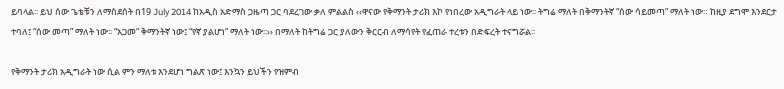ይባላል፡፡ ይህ ሰው ጌቴቹን ለማስደሰት በ19 July 2014 ከአዲስ አድማስ ጋዜጣ ጋር ባደረገው ቃለ ምልልስ ‹‹ዋናው የቅማንት ታሪክ እኮ የነበረው አዲግራት ላይ ነው፡፡ ትግሬ ማለት በቅማንትኛ “ሰው ሳይመጣ” ማለት ነው። ከዚያ ደግሞ እንደርታ ተባለ፤ “ሰው መጣ” ማለት ነው፡፡ “አጋመ” ቅማንትኛ ነው፤ “የኛ ያልሆነ” ማለት ነው፡፡›› በማለት ከትግሬ ጋር ያለውን ቅርርብ ለማሳየት የፈጠራ ተረቱን በድፍረት ተናግሯል፡፡

የቅማንት ታሪክ አዲግራት ነው ሲል ምን ማለቱ እንደሆነ ግልጽ ነው፤ እንኳን ይህችን የዝምብ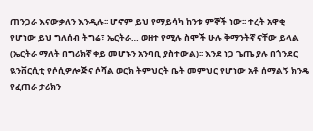ጠንጋራ እናውቃለን እንዲሉ፡፡ ሆኖም ይህ የማይሳካ ከንቱ ምኞች ነው፡፡ ተረት አዋቂ የሆነው ይህ ግለሰብ ትግሬ፣ ኤርትራ… ወዘተ የሚሉ ስሞች ሁሉ ቅማንትኛ ናቸው ይላል (ኤርትራ ማለት በግሪክኛ ቀይ መሆኑን አንባቢ ያስተውል)፡፡ እንደ ነጋ ጌጤ ያሉ በጎንደር ዪንቨርሲቲ የሶሲዎሎጅና ሶሻል ወርክ ትምህርት ቤት መምህር የሆነው አቶ ሰማልኝ ክንዴ የፈጠራ ታሪክን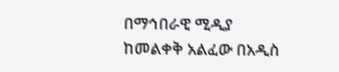በማኅበራዊ ሚዲያ ከመልቀቅ አልፈው በአዲስ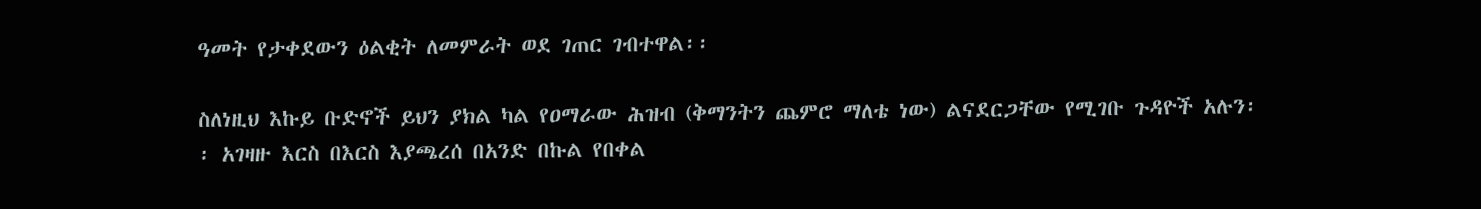ዓመት የታቀደውን ዕልቂት ለመምራት ወደ ገጠር ገብተዋል፡፡

ስለነዚህ እኩይ ቡድኖች ይህን ያክል ካል የዐማራው ሕዝብ (ቅማንትን ጨምሮ ማለቴ ነው) ልናደርጋቸው የሚገቡ ጉዳዮች አሉን፡፡ አገዛዙ እርስ በእርስ እያጫረሰ በአንድ በኩል የበቀል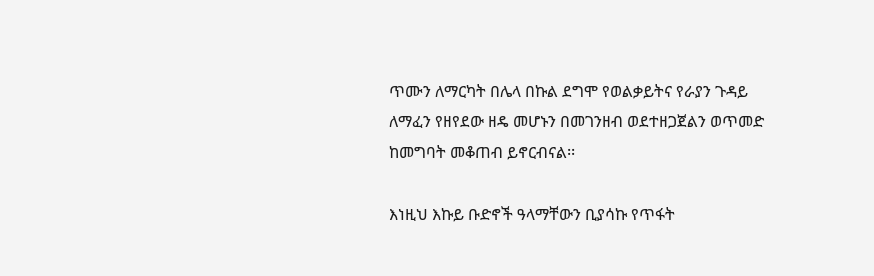ጥሙን ለማርካት በሌላ በኩል ደግሞ የወልቃይትና የራያን ጉዳይ ለማፈን የዘየደው ዘዴ መሆኑን በመገንዘብ ወደተዘጋጀልን ወጥመድ ከመግባት መቆጠብ ይኖርብናል፡፡

እነዚህ እኩይ ቡድኖች ዓላማቸውን ቢያሳኩ የጥፋት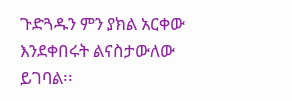ጉድጓዱን ምን ያክል አርቀው እንደቀበሩት ልናስታውለው ይገባል፡፡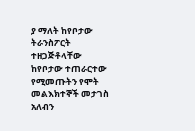ያ ማለት ከየቦታው ትራንስፖርት ተዘጋጅቶላቸው ከየቦታው ተጠራርተው የሚመጡትን የሞት መልእክተኞች መታገስ አለብን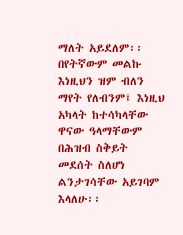ማለት አይደለም፡፡ በየትኛውም መልኩ እነዚህን ዝም ብለን ማየት የለብንም፤ እነዚህ አካላት ከተሳካላቸው ዋናው ዓላማቸውም በሕዝብ ስቅይት መደሰት ስለሆነ ልንታገሳቸው አይገባም እላለሁ፡፡